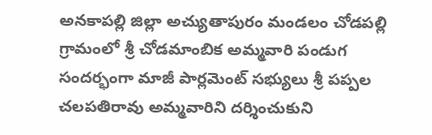అనకాపల్లి జిల్లా అచ్యుతాపురం మండలం చోడపల్లి గ్రామంలో శ్రీ చోడమాంబిక అమ్మవారి పండుగ సందర్భంగా మాజీ పార్లమెంట్ సభ్యులు శ్రీ పప్పల చలపతిరావు అమ్మవారిని దర్శించుకుని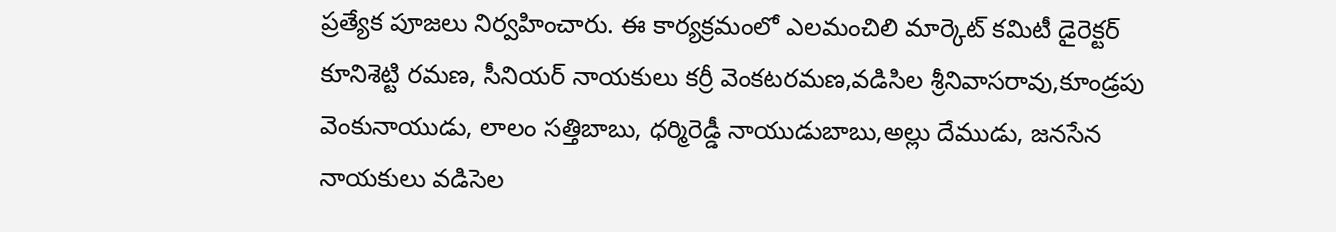ప్రత్యేక పూజలు నిర్వహించారు. ఈ కార్యక్రమంలో ఎలమంచిలి మార్కెట్ కమిటీ డైరెక్టర్ కూనిశెట్టి రమణ, సీనియర్ నాయకులు కర్రీ వెంకటరమణ,వడిసిల శ్రీనివాసరావు,కూండ్రపు వెంకునాయుడు, లాలం సత్తిబాబు, ధర్మిరెడ్డీ నాయుడుబాబు,అల్లు దేముడు, జనసేన నాయకులు వడిసెల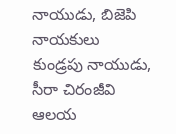నాయుడు, బిజెపి నాయకులు కుండ్రపు నాయుడు, సీరా చిరంజీవి ఆలయ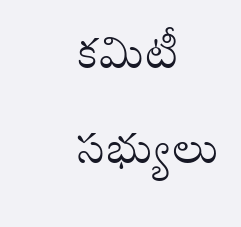కమిటీ సభ్యులు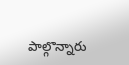పాల్గొన్నారు